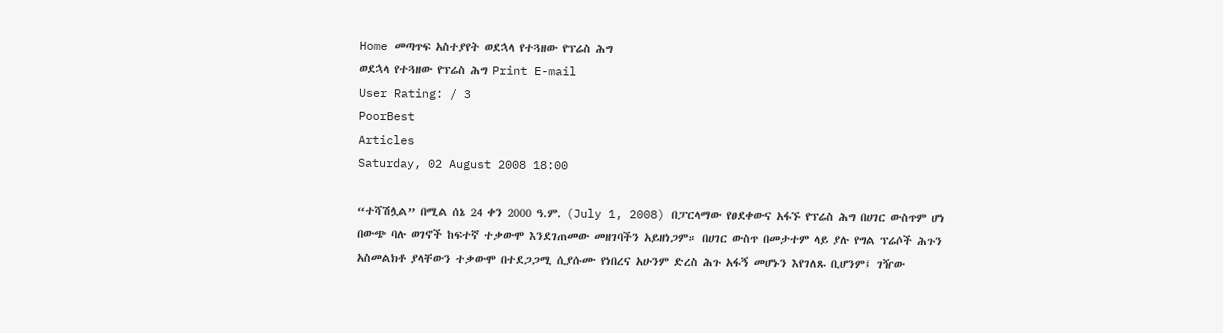Home መጣጥፍ አስተያየት ወደኋላ የተጓዘው የፕሬስ ሕግ
ወደኋላ የተጓዘው የፕሬስ ሕግ Print E-mail
User Rating: / 3
PoorBest
Articles
Saturday, 02 August 2008 18:00

“ተሻሽሏል” በሚል ሰኔ 24 ቀን 2000 ዓ.ም. (July 1, 2008) በፓርላማው የፀደቀውና አፋኙ የፕሬስ ሕግ በሀገር ውስጥም ሆነ በውጭ ባሉ ወገኖች ከፍተኛ ተቃውሞ እንደገጠመው መዘገባችን አይዘነጋም። በሀገር ውስጥ በመታተም ላይ ያሉ የግል ፕሬሶች ሕጉን አስመልክቶ ያላቸውን ተቃውሞ በተደጋጋሚ ሲያሱሙ የነበረና አሁንም ድረስ ሕጉ አፋኝ መሆኑን እየገለጹ ቢሆንም፤ ገዥው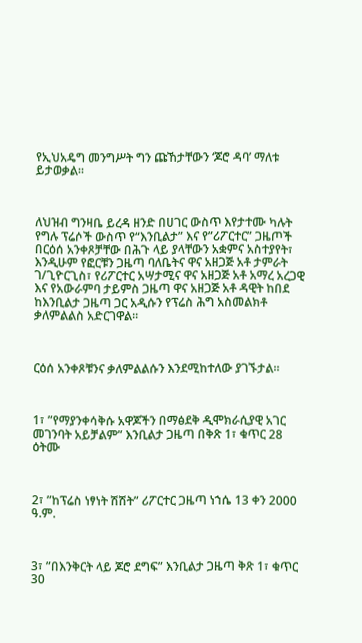የኢህአዴግ መንግሥት ግን ጩኸታቸውን ‘ጆሮ ዳባ’ ማለቱ ይታወቃል።



ለህዝብ ግንዛቤ ይረዳ ዘንድ በሀገር ውስጥ እየታተሙ ካሉት የግሉ ፕሬሶች ውስጥ የ“እንቢልታ” እና የ”ሪፖርተር” ጋዜጦች በርዕሰ አንቀጾቻቸው በሕጉ ላይ ያላቸውን አቋምና አስተያየት፣ እንዲሁም የፎርቹን ጋዜጣ ባለቤትና ዋና አዘጋጅ አቶ ታምራት ገ/ጊዮርጊስ፣ የሪፖርተር አሣታሚና ዋና አዘጋጅ አቶ አማረ አረጋዊ እና የአውራምባ ታይምስ ጋዜጣ ዋና አዘጋጅ አቶ ዳዊት ከበደ ከእንቢልታ ጋዜጣ ጋር አዲሱን የፕሬስ ሕግ አስመልክቶ ቃለምልልስ አድርገዋል።



ርዕሰ አንቀጾቹንና ቃለምልልሱን እንደሚከተለው ያገኙታል።



1፣ ”የማያንቀሳቅሱ አዋጆችን በማፅደቅ ዲሞክራሲያዊ አገር መገንባት አይቻልም” እንቢልታ ጋዜጣ በቅጽ 1፣ ቁጥር 28 ዕትሙ



2፣ ”ከፕሬስ ነፃነት ሽሽት” ሪፖርተር ጋዜጣ ነኀሴ 13 ቀን 2000 ዓ.ም.



3፣ ”በእንቅርት ላይ ጆሮ ደግፍ” እንቢልታ ጋዜጣ ቅጽ 1፣ ቁጥር 30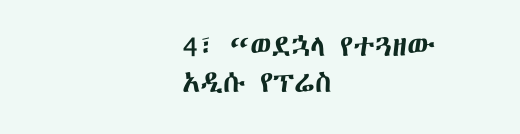4፣ “ወደኋላ የተጓዘው አዲሱ የፕሬስ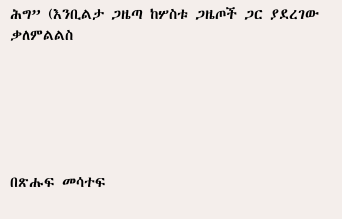ሕግ” (እንቢልታ ጋዜጣ ከሦስቱ ጋዜጦች ጋር ያደረገው ቃለምልልስ






በጽሑፍ መሳተፍ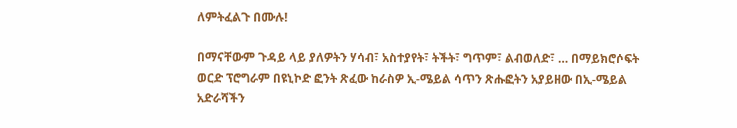ለምትፈልጉ በሙሉ!

በማናቸውም ጉዳይ ላይ ያለዎትን ሃሳብ፣ አስተያየት፣ ትችት፣ ግጥም፣ ልብወለድ፣ … በማይክሮሶፍት ወርድ ፕሮግራም በዩኒኮድ ፎንት ጽፈው ከራስዎ ኢ-ሜይል ሳጥን ጽሑፎትን አያይዘው በኢ-ሜይል አድራሻችን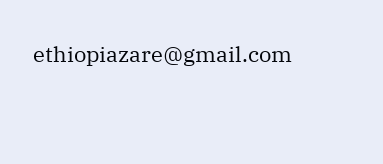ethiopiazare@gmail.com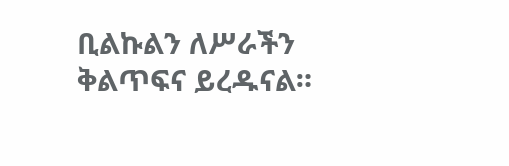ቢልኩልን ለሥራችን ቅልጥፍና ይረዱናል።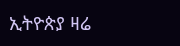ኢትዮጵያ ዛሬ